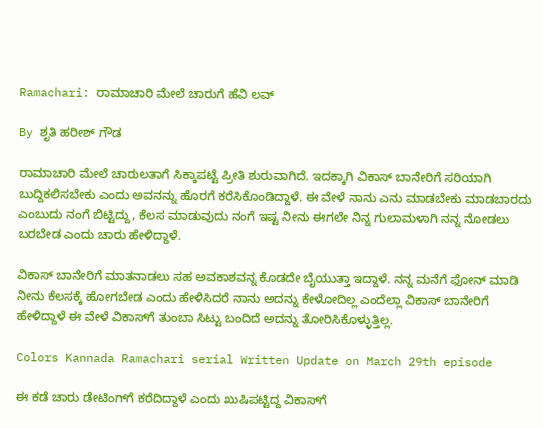Ramachari: ರಾಮಾಚಾರಿ ಮೇಲೆ ಚಾರುಗೆ ಹೆವಿ ಲವ್

By ಶೃತಿ ಹರೀಶ್ ಗೌಡ

ರಾಮಾಚಾರಿ ಮೇಲೆ‌ ಚಾರುಲತಾಗೆ ಸಿಕ್ಕಾಪಟ್ಟೆ ಪ್ರೀತಿ ಶುರುವಾಗಿದೆ. ಇದಕ್ಕಾಗಿ ವಿಕಾಸ್ ಬಾನೇರಿಗೆ ಸರಿಯಾಗಿ ಬುದ್ದಿಕಲಿಸಬೇಕು ಎಂದು ಅವನನ್ನು ಹೊರಗೆ ಕರೆಸಿಕೊಂಡಿದ್ದಾಳೆ. ಈ ವೇಳೆ ನಾನು ಎನು ಮಾಡಬೇಕು ಮಾಡಬಾರದು ಎಂಬುದು ನಂಗೆ ಬಿಟ್ಟಿದ್ದು, ಕೆಲಸ ಮಾಡುವುದು ನಂಗೆ ಇಷ್ಟ ನೀನು ಈಗಲೇ ನಿನ್ನ ಗುಲಾಮಳಾಗಿ ನನ್ನ ನೋಡಲು ಬರಬೇಡ ಎಂದು ಚಾರು ಹೇಳಿದ್ದಾಳೆ.

ವಿಕಾಸ್ ಬಾನೇರಿಗೆ ಮಾತನಾಡಲು ಸಹ ಅವಕಾಶವನ್ನ ಕೊಡದೇ ಬೈಯುತ್ತಾ ಇದ್ದಾಳೆ. ನನ್ನ ಮನೆಗೆ ಫೋನ್ ಮಾಡಿ ನೀನು ಕೆಲಸಕ್ಕೆ ಹೋಗಬೇಡ ಎಂದು ಹೇಳಿಸಿದರೆ ನಾನು ಅದನ್ನು ಕೇಳೋದಿಲ್ಲ ಎಂದೆಲ್ಲಾ ವಿಕಾಸ್ ಬಾನೇರಿಗೆ ಹೇಳಿದ್ದಾಳೆ ಈ ವೇಳೆ ವಿಕಾಸ್‌ಗೆ ತುಂಬಾ ಸಿಟ್ಟು ಬಂದಿದೆ ಅದನ್ನು ತೋರಿಸಿಕೊಳ್ಳುತ್ತಿಲ್ಲ.

Colors Kannada Ramachari serial Written Update on March 29th episode

ಈ ಕಡೆ ಚಾರು ಡೇಟಿಂಗ್‌ಗೆ ಕರೆದಿದ್ದಾಳೆ ಎಂದು ಖುಷಿಪಟ್ಟಿದ್ದ ವಿಕಾಸ್‌ಗೆ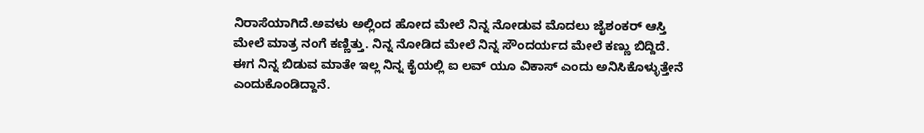ನಿರಾಸೆಯಾಗಿದೆ.ಅವಳು ಅಲ್ಲಿಂದ ಹೋದ ಮೇಲೆ ನಿನ್ನ ನೋಡುವ ಮೊದಲು ಜೈಶಂಕರ್ ಆಸ್ತಿ ಮೇಲೆ ಮಾತ್ರ ನಂಗೆ ಕಣ್ಣಿತ್ತು. ನಿನ್ನ ನೋಡಿದ ಮೇಲೆ ನಿನ್ನ ಸೌಂದರ್ಯದ ಮೇಲೆ ಕಣ್ಣು ಬಿದ್ದಿದೆ. ಈಗ ನಿನ್ನ ಬಿಡುವ ಮಾತೇ ಇಲ್ಲ ನಿನ್ನ ಕೈಯಲ್ಲಿ ಐ ಲವ್ ಯೂ ವಿಕಾಸ್ ಎಂದು ಅನಿಸಿಕೊಳ್ಳುತ್ತೇನೆ ಎಂದುಕೊಂಡಿದ್ದಾನೆ.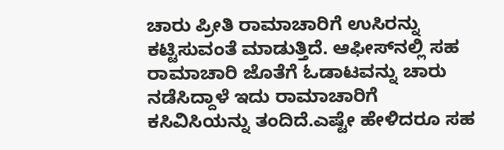ಚಾರು ಪ್ರೀತಿ ರಾಮಾಚಾರಿಗೆ ಉಸಿರನ್ನು ಕಟ್ಟಿಸುವಂತೆ ಮಾಡುತ್ತಿದೆ. ಆಫೀಸ್‌ನಲ್ಲಿ‌ ಸಹ ರಾಮಾಚಾರಿ ಜೊತೆಗೆ ‌ಓಡಾಟವನ್ನು ಚಾರು ನಡೆಸಿದ್ದಾಳೆ ಇದು ರಾಮಾಚಾರಿಗೆ ಕಸಿವಿಸಿಯನ್ನು ತಂದಿದೆ.ಎಷ್ಟೇ ಹೇಳಿದರೂ ಸಹ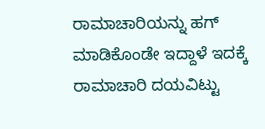ರಾಮಾಚಾರಿಯನ್ನು ಹಗ್ ಮಾಡಿಕೊಂಡೇ ಇದ್ದಾಳೆ ಇದಕ್ಕೆ ರಾಮಾಚಾರಿ ದಯವಿಟ್ಟು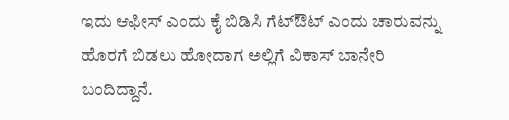ಇದು ಆಫೀಸ್ ಎಂದು‌ ಕೈ ಬಿಡಿಸಿ ಗೆಟ್‌ಔಟ್ ಎಂದು ಚಾರುವನ್ನು ಹೊರಗೆ ಬಿಡಲು ಹೋದಾಗ ಅಲ್ಲಿಗೆ ವಿಕಾಸ್ ಬಾನೇರಿ ಬಂದಿದ್ದಾನೆ.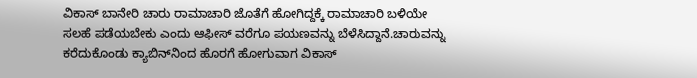ವಿಕಾಸ್ ಬಾನೇರಿ ಚಾರು ರಾಮಾಚಾರಿ ಜೊತೆಗೆ ಹೋಗಿದ್ದಕ್ಕೆ ರಾಮಾಚಾರಿ ಬಳಿಯೇ ಸಲಹೆ ಪಡೆಯಬೇಕು ಎಂದು ಆಫೀಸ್‌ ವರೆಗೂ ಪಯಣವನ್ನು ಬೆಳೆಸಿದ್ದಾನೆ.ಚಾರುವನ್ನು ಕರೆದುಕೊಂಡು ಕ್ಯಾಬಿನ್‌ನಿಂದ ಹೊರಗೆ ಹೋಗುವಾಗ ವಿಕಾಸ್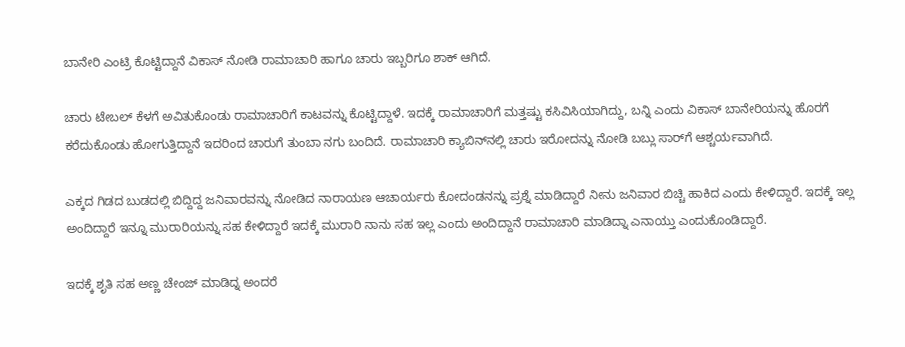ಬಾನೇರಿ ಎಂಟ್ರಿ ಕೊಟ್ಟಿದ್ದಾನೆ ವಿಕಾಸ್ ನೋಡಿ ರಾಮಾಚಾರಿ ಹಾಗೂ ಚಾರು ಇಬ್ಬರಿಗೂ ಶಾಕ್ ಆಗಿದೆ.

ಚಾರು ಟೇಬಲ್ ಕೆಳಗೆ ಅವಿತುಕೊಂಡು ರಾಮಾಚಾರಿಗೆ ಕಾಟವನ್ನು ಕೊಟ್ಟಿದ್ದಾಳೆ. ಇದಕ್ಕೆ ರಾಮಾಚಾರಿಗೆ ಮತ್ತಷ್ಟು ಕಸಿವಿಸಿಯಾಗಿದ್ದು, ಬನ್ನಿ ಎಂದು ವಿಕಾಸ್ ಬಾನೇರಿಯನ್ನು ಹೊರಗೆ ಕರೆದುಕೊಂಡು ಹೋಗುತ್ತಿದ್ದಾನೆ ಇದರಿಂದ ಚಾರುಗೆ ತುಂಬಾ ನಗು ಬಂದಿದೆ. ರಾಮಾಚಾರಿ ಕ್ಯಾಬಿನ್‌ನಲ್ಲಿ ಚಾರು ಇರೋದನ್ನು ನೋಡಿ ಬಬ್ಲು ಸಾರ್‌ಗೆ ಆಶ್ಚರ್ಯವಾಗಿದೆ.

ಎಕ್ಕದ ಗಿಡದ ಬುಡದಲ್ಲಿ ಬಿದ್ದಿದ್ದ ಜನಿವಾರವನ್ನು ನೋಡಿದ ನಾರಾಯಣ ಆಚಾರ್ಯರು ಕೋದಂಡನನ್ನು ಪ್ರಶ್ನೆ ಮಾಡಿದ್ದಾರೆ ನೀನು ಜನಿವಾರ ಬಿಚ್ಚಿ ಹಾಕಿದ ಎಂದು ಕೇಳಿದ್ದಾರೆ. ಇದಕ್ಕೆ ಇಲ್ಲ ಅಂದಿದ್ದಾರೆ ಇನ್ನೂ ಮುರಾರಿಯನ್ನು ಸಹ ಕೇಳಿದ್ದಾರೆ ಇದಕ್ಕೆ ಮುರಾರಿ ನಾನು ಸಹ ಇಲ್ಲ ಎಂದು ಅಂದಿದ್ದಾನೆ ರಾಮಾಚಾರಿ ಮಾಡಿದ್ನಾ ಎನಾಯ್ತು ಎಂದುಕೊಂಡಿದ್ದಾರೆ.

ಇದಕ್ಕೆ ಶೃತಿ ಸಹ ಅಣ್ಣ ಚೇಂಜ್ ಮಾಡಿದ್ನ ಅಂದರೆ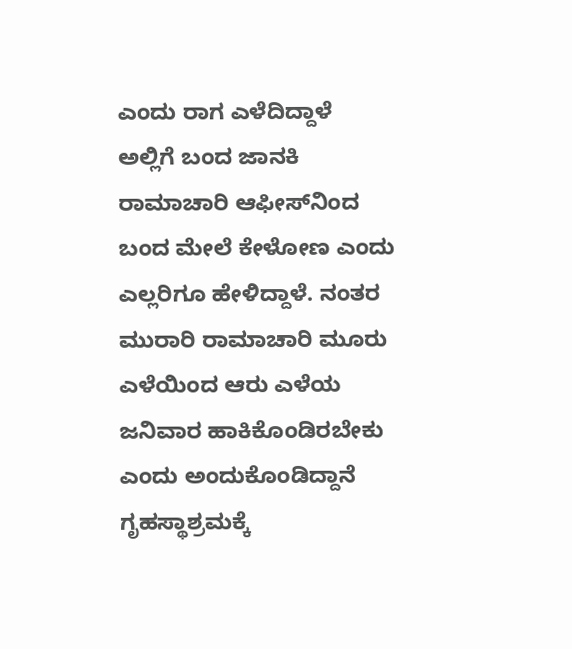ಎಂದು ರಾಗ ಎಳೆದಿದ್ದಾಳೆ ಅಲ್ಲಿಗೆ ಬಂದ ಜಾನಕಿ ರಾಮಾಚಾರಿ ಆಫೀಸ್‌ನಿಂದ ಬಂದ ಮೇಲೆ ಕೇಳೋಣ ಎಂದು ಎಲ್ಲರಿಗೂ ಹೇಳಿದ್ದಾಳೆ. ನಂತರ ಮುರಾರಿ ರಾಮಾಚಾರಿ ಮೂರು ಎಳೆಯಿಂದ ಆರು ಎಳೆಯ ಜನಿವಾರ ಹಾಕಿಕೊಂಡಿರಬೇಕು ಎಂದು ಅಂದುಕೊಂಡಿದ್ದಾನೆ ಗೃಹಸ್ಥಾಶ್ರಮಕ್ಕೆ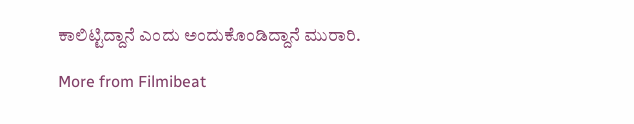ಕಾಲಿಟ್ಟಿದ್ದಾನೆ ಎಂದು ಅಂದುಕೊಂಡಿದ್ದಾನೆ ಮುರಾರಿ.

More from Filmibeat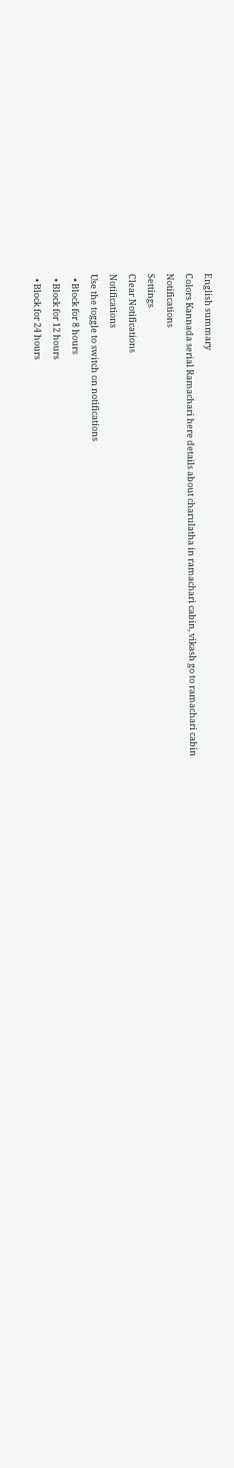English summary
Colors Kannada serial Ramachari here details about charulatha in ramachari cabin, vikash go to ramachari cabin
Notifications
Settings
Clear Notifications
Notifications
Use the toggle to switch on notifications
  • Block for 8 hours
  • Block for 12 hours
  • Block for 24 hours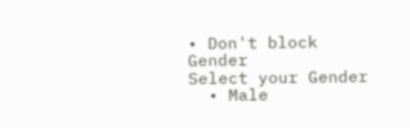• Don't block
Gender
Select your Gender
  • Male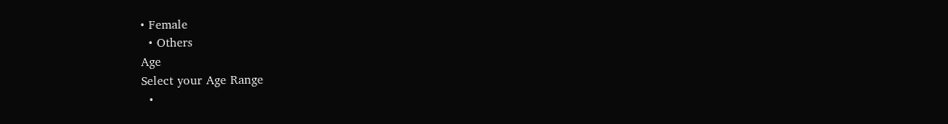• Female
  • Others
Age
Select your Age Range
  •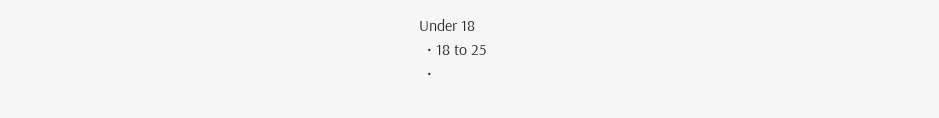Under 18
  • 18 to 25
  •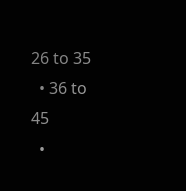26 to 35
  • 36 to 45
  •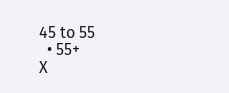45 to 55
  • 55+
X